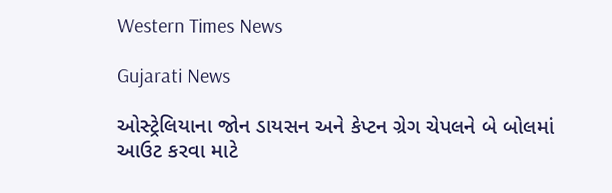Western Times News

Gujarati News

ઓસ્ટ્રેલિયાના જોન ડાયસન અને કેપ્ટન ગ્રેગ ચેપલને બે બોલમાં આઉટ કરવા માટે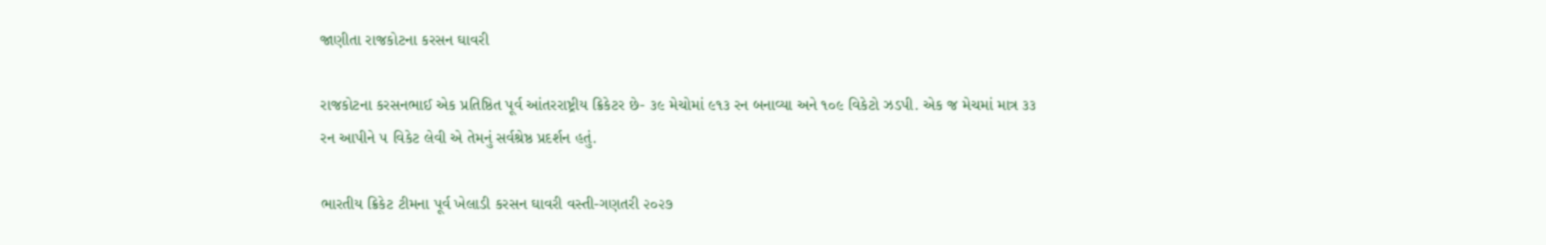જાણીતા રાજકોટના કરસન ઘાવરી

રાજકોટના કરસનભાઈ એક પ્રતિષ્ઠિત પૂર્વ આંતરરાષ્ટ્રીય ક્રિકેટર છે- ૩૯ મેચોમાં ૯૧૩ રન બનાવ્યા અને ૧૦૯ વિકેટો ઝડપી. એક જ મેચમાં માત્ર ૩૩ રન આપીને ૫ વિકેટ લેવી એ તેમનું સર્વશ્રેષ્ઠ પ્રદર્શન હતું.

ભારતીય ક્રિકેટ ટીમના પૂર્વ ખેલાડી કરસન ઘાવરી વસ્તી-ગણતરી ૨૦૨૭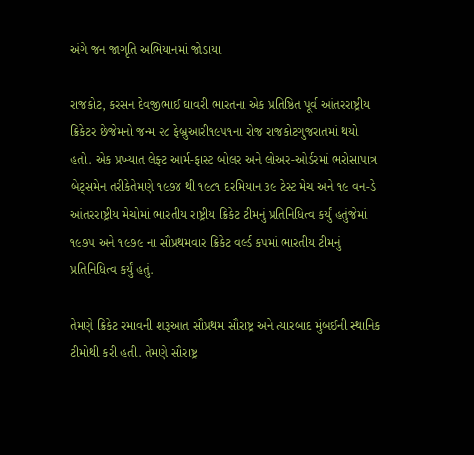અંગે જન જાગૃતિ અભિયાનમાં જોડાયા

રાજકોટ, કરસન દેવજીભાઈ ઘાવરી ભારતના એક પ્રતિષ્ઠિત પૂર્વ આંતરરાષ્ટ્રીય ક્રિકેટર છેજેમનો જન્મ ૨૮ ફેબ્રુઆરી૧૯૫૧ના રોજ રાજકોટગુજરાતમાં થયો હતો. એક પ્રખ્યાત લેફ્ટ આર્મ-ફાસ્ટ બોલર અને લોઅર-ઓર્ડરમાં ભરોસાપાત્ર બેટ્સમેન તરીકેતેમણે ૧૯૭૪ થી ૧૯૮૧ દરમિયાન ૩૯ ટેસ્ટ મેચ અને ૧૯ વન-ડે આંતરરાષ્ટ્રીય મેચોમાં ભારતીય રાષ્ટ્રીય ક્રિકેટ ટીમનું પ્રતિનિધિત્વ કર્યું હતુંજેમાં ૧૯૭૫ અને ૧૯૭૯ ના સૌપ્રથમવાર ક્રિકેટ વર્લ્ડ કપમાં ભારતીય ટીમનું પ્રતિનિધિત્વ કર્યું હતું.

તેમણે ક્રિકેટ રમાવની શરૂઆત સૌપ્રથમ સૌરાષ્ટ્ર અને ત્યારબાદ મુંબઈની સ્થાનિક ટીમોથી કરી હતી. તેમણે સૌરાષ્ટ્ર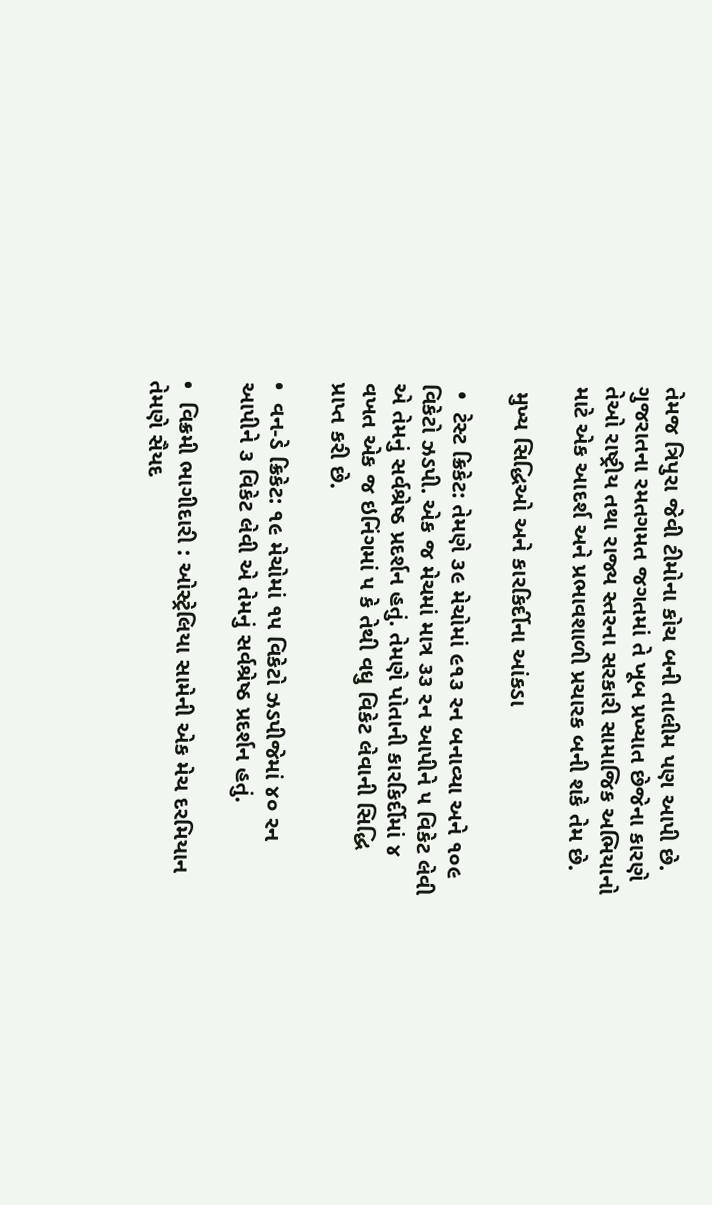તેમજ ત્રિપુરા જેવી ટીમોના કોચ બની તાલીમ પણ આપી છે. ગુજરાતના રમતગમત જગતમાં તે ખૂબ પ્રખ્યાત છેજેના કારણે તેઓ રાષ્ટ્રીય તથા રાજ્ય સ્તરના સરકારી સામાજિક અભિયાનો માટે એક આદર્શ અને પ્રભાવશાળી પ્રચારક બની શકે તેમ છે.

 મુખ્ય સિદ્ધિઓ અને કારકિર્દીના આંકડા

 •  ટેસ્ટ ક્રિકેટ: તેમણે ૩૯ મેચોમાં ૯૧૩ રન બનાવ્યા અને ૧૦૯ વિકેટો ઝડપી. એક જ મેચમાં માત્ર ૩૩ રન આપીને ૫ વિકેટ લેવી એ તેમનું સર્વશ્રેષ્ઠ પ્રદર્શન હતું. તેમણે પોતાની કારકિર્દીમાં ૪ વખત એક જ ઇનિંગમાં ૫ કે તેથી વધુ વિકેટ લેવાની સિદ્ધિ પ્રાપ્ત કરી છે.

•  વન-ડે ક્રિકેટ: ૧૯ મેચોમાં ૧૫ વિકેટો ઝડપીજેમાં ૪૦ રન આપીને ૩ વિકેટ લેવી એ તેમનું સર્વશ્રેષ્ઠ પ્રદર્શન હતું.

•  વિક્રમી ભાગીદારી : ઓસ્ટ્રેલિયા સામેની એક મેચ દરમિયાન તેમણે સૈયદ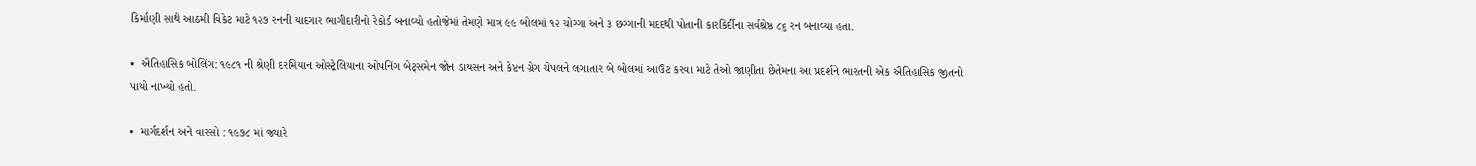કિર્માણી સાથે આઠમી વિકેટ માટે ૧૨૭ રનની યાદગાર ભાગીદારીનો રેકોર્ડ બનાવ્યો હતોજેમાં તેમણે માત્ર ૯૯ બોલમાં ૧૨ ચોગ્ગા અને ૩ છગ્ગાની મદદથી પોતાની કારકિર્દીના સર્વશ્રેષ્ઠ ૮૬ રન બનાવ્યા હતા.

•  ઐતિહાસિક બોલિંગ: ૧૯૮૧ ની શ્રેણી દરમિયાન ઓસ્ટ્રેલિયાના ઓપનિંગ બેટ્સમેન જોન ડાયસન અને કેપ્ટન ગ્રેગ ચેપલને લગાતાર બે બોલમાં આઉટ કરવા માટે તેઓ જાણીતા છેતેમના આ પ્રદર્શને ભારતની એક ઐતિહાસિક જીતનો પાયો નાખ્યો હતો.

•  માર્ગદર્શન અને વારસો : ૧૯૭૮ માં જ્યારે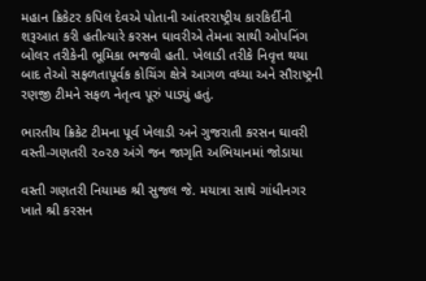મહાન ક્રિકેટર કપિલ દેવએ પોતાની આંતરરાષ્ટ્રીય કારકિર્દીની શરૂઆત કરી હતીત્યારે કરસન ઘાવરીએ તેમના સાથી ઓપનિંગ બોલર તરીકેની ભૂમિકા ભજવી હતી. ખેલાડી તરીકે નિવૃત્ત થયા બાદ તેઓ સફળતાપૂર્વક કોચિંગ ક્ષેત્રે આગળ વધ્યા અને સૌરાષ્ટ્રની રણજી ટીમને સફળ નેતૃત્વ પૂરું પાડ્યું હતું.

ભારતીય ક્રિકેટ ટીમના પૂર્વ ખેલાડી અને ગુજરાતી કરસન ઘાવરી વસ્તી-ગણતરી ૨૦૨૭ અંગે જન જાગૃતિ અભિયાનમાં જોડાયા

વસ્તી ગણતરી નિયામક શ્રી સુજલ જે. મયાત્રા સાથે ગાંધીનગર ખાતે શ્રી કરસન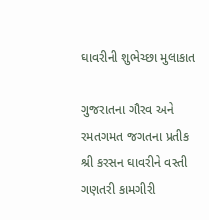ઘાવરીની શુભેચ્છા મુલાકાત

ગુજરાતના ગૌરવ અને રમતગમત જગતના પ્રતીક શ્રી કરસન ઘાવરીને વસ્તી ગણતરી કામગીરી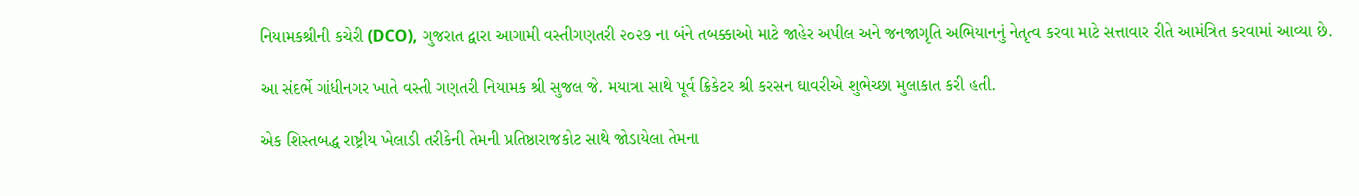નિયામકશ્રીની કચેરી (DCO), ગુજરાત દ્વારા આગામી વસ્તીગણતરી ૨૦૨૭ ના બંને તબક્કાઓ માટે જાહેર અપીલ અને જનજાગૃતિ અભિયાનનું નેતૃત્વ કરવા માટે સત્તાવાર રીતે આમંત્રિત કરવામાં આવ્યા છે.

આ સંદર્ભે ગાંધીનગર ખાતે વસ્તી ગણતરી નિયામક શ્રી સુજલ જે. મયાત્રા સાથે પૂર્વ ક્રિકેટર શ્રી કરસન ઘાવરીએ શુભેચ્છા મુલાકાત કરી હતી.

એક શિસ્તબદ્ધ રાષ્ટ્રીય ખેલાડી તરીકેની તેમની પ્રતિષ્ઠારાજકોટ સાથે જોડાયેલા તેમના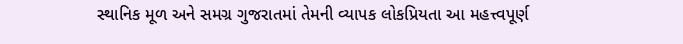સ્થાનિક મૂળ અને સમગ્ર ગુજરાતમાં તેમની વ્યાપક લોકપ્રિયતા આ મહત્ત્વપૂર્ણ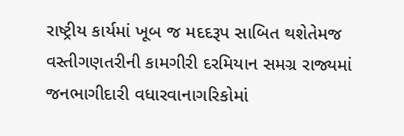રાષ્ટ્રીય કાર્યમાં ખૂબ જ મદદરૂપ સાબિત થશેતેમજ વસ્તીગણતરીની કામગીરી દરમિયાન સમગ્ર રાજ્યમાં જનભાગીદારી વધારવાનાગરિકોમાં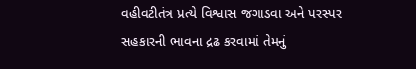વહીવટીતંત્ર પ્રત્યે વિશ્વાસ જગાડવા અને પરસ્પર સહકારની ભાવના દ્રઢ કરવામાં તેમનું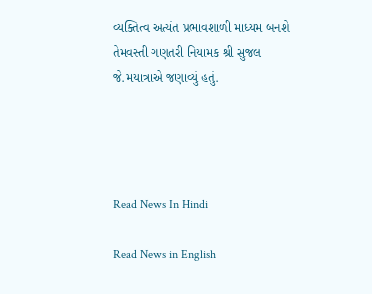વ્યક્તિત્વ અત્યંત પ્રભાવશાળી માધ્યમ બનશે તેમવસ્તી ગણતરી નિયામક શ્રી સુજલ જે.મયાત્રાએ જણાવ્યું હતું.




Read News In Hindi

Read News in English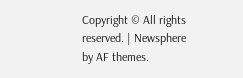Copyright © All rights reserved. | Newsphere by AF themes.